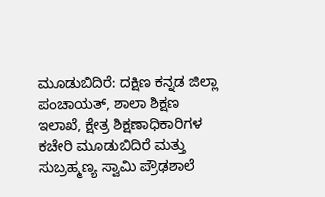ಮೂಡುಬಿದಿರೆ: ದಕ್ಷಿಣ ಕನ್ನಡ ಜಿಲ್ಲಾ ಪಂಚಾಯತ್, ಶಾಲಾ ಶಿಕ್ಷಣ ಇಲಾಖೆ, ಕ್ಷೇತ್ರ ಶಿಕ್ಷಣಾಧಿಕಾರಿಗಳ ಕಚೇರಿ ಮೂಡುಬಿದಿರೆ ಮತ್ತು ಸುಬ್ರಹ್ಮಣ್ಯ ಸ್ವಾಮಿ ಪ್ರೌಢಶಾಲೆ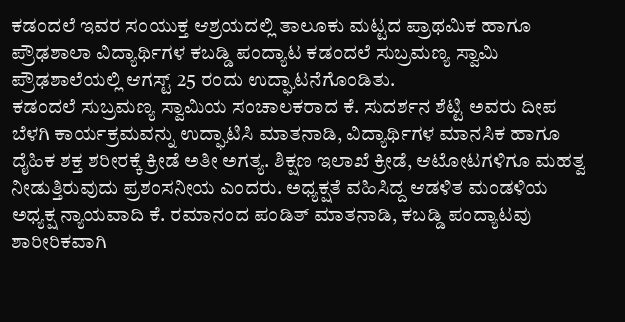ಕಡಂದಲೆ ಇವರ ಸಂಯುಕ್ತ ಆಶ್ರಯದಲ್ಲಿ ತಾಲೂಕು ಮಟ್ಟದ ಪ್ರಾಥಮಿಕ ಹಾಗೂ ಪ್ರೌಢಶಾಲಾ ವಿದ್ಯಾರ್ಥಿಗಳ ಕಬಡ್ಡಿ ಪಂದ್ಯಾಟ ಕಡಂದಲೆ ಸುಬ್ರಮಣ್ಯ ಸ್ವಾಮಿ ಪ್ರೌಢಶಾಲೆಯಲ್ಲಿ ಆಗಸ್ಟ್ 25 ರಂದು ಉದ್ಘಾಟನೆಗೊಂಡಿತು.
ಕಡಂದಲೆ ಸುಬ್ರಮಣ್ಯ ಸ್ವಾಮಿಯ ಸಂಚಾಲಕರಾದ ಕೆ. ಸುದರ್ಶನ ಶೆಟ್ಟಿ ಅವರು ದೀಪ ಬೆಳಗಿ ಕಾರ್ಯಕ್ರಮವನ್ನು ಉದ್ಘಾಟಿಸಿ ಮಾತನಾಡಿ, ವಿದ್ಯಾರ್ಥಿಗಳ ಮಾನಸಿಕ ಹಾಗೂ ದೈಹಿಕ ಶಕ್ತ ಶರೀರಕ್ಕೆ ಕ್ರೀಡೆ ಅತೀ ಅಗತ್ಯ. ಶಿಕ್ಷಣ ಇಲಾಖೆ ಕ್ರೀಡೆ, ಆಟೋಟಗಳಿಗೂ ಮಹತ್ವ ನೀಡುತ್ತಿರುವುದು ಪ್ರಶಂಸನೀಯ ಎಂದರು. ಅಧ್ಯಕ್ಷತೆ ವಹಿಸಿದ್ದ ಆಡಳಿತ ಮಂಡಳಿಯ ಅಧ್ಯಕ್ಷ ನ್ಯಾಯವಾದಿ ಕೆ. ರಮಾನಂದ ಪಂಡಿತ್ ಮಾತನಾಡಿ, ಕಬಡ್ಡಿ ಪಂದ್ಯಾಟವು ಶಾರೀರಿಕವಾಗಿ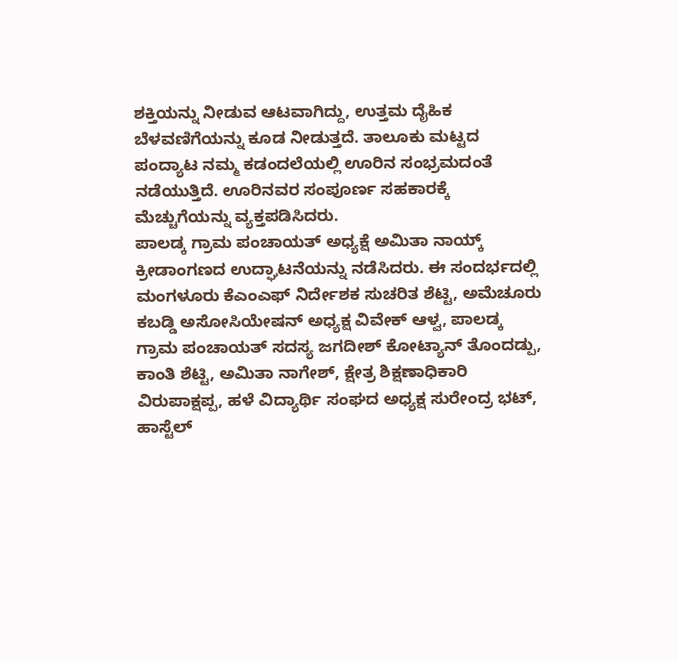ಶಕ್ತಿಯನ್ನು ನೀಡುವ ಆಟವಾಗಿದ್ದು, ಉತ್ತಮ ದೈಹಿಕ ಬೆಳವಣಿಗೆಯನ್ನು ಕೂಡ ನೀಡುತ್ತದೆ. ತಾಲೂಕು ಮಟ್ಟದ ಪಂದ್ಯಾಟ ನಮ್ಮ ಕಡಂದಲೆಯಲ್ಲಿ ಊರಿನ ಸಂಭ್ರಮದಂತೆ ನಡೆಯುತ್ತಿದೆ. ಊರಿನವರ ಸಂಪೂರ್ಣ ಸಹಕಾರಕ್ಕೆ ಮೆಚ್ಚುಗೆಯನ್ನು ವ್ಯಕ್ತಪಡಿಸಿದರು.
ಪಾಲಡ್ಕ ಗ್ರಾಮ ಪಂಚಾಯತ್ ಅಧ್ಯಕ್ಷೆ ಅಮಿತಾ ನಾಯ್ಕ್ ಕ್ರೀಡಾಂಗಣದ ಉದ್ಘಾಟನೆಯನ್ನು ನಡೆಸಿದರು. ಈ ಸಂದರ್ಭದಲ್ಲಿ ಮಂಗಳೂರು ಕೆಎಂಎಫ್ ನಿರ್ದೇಶಕ ಸುಚರಿತ ಶೆಟ್ಟಿ, ಅಮೆಚೂರು ಕಬಡ್ಡಿ ಅಸೋಸಿಯೇಷನ್ ಅಧ್ಯಕ್ಷ ವಿವೇಕ್ ಆಳ್ವ, ಪಾಲಡ್ಕ ಗ್ರಾಮ ಪಂಚಾಯತ್ ಸದಸ್ಯ ಜಗದೀಶ್ ಕೋಟ್ಯಾನ್ ತೊಂದಡ್ಪು, ಕಾಂತಿ ಶೆಟ್ಟಿ, ಅಮಿತಾ ನಾಗೇಶ್, ಕ್ಷೇತ್ರ ಶಿಕ್ಷಣಾಧಿಕಾರಿ ವಿರುಪಾಕ್ಷಪ್ಪ, ಹಳೆ ವಿದ್ಯಾರ್ಥಿ ಸಂಘದ ಅಧ್ಯಕ್ಷ ಸುರೇಂದ್ರ ಭಟ್, ಹಾಸ್ಟೆಲ್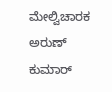ಮೇಲ್ವಿಚಾರಕ ಅರುಣ್ ಕುಮಾರ್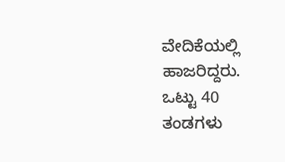ವೇದಿಕೆಯಲ್ಲಿ ಹಾಜರಿದ್ದರು.
ಒಟ್ಟು 40 ತಂಡಗಳು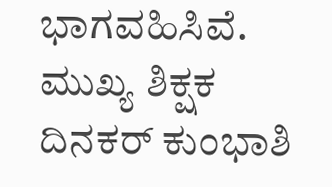ಭಾಗವಹಿಸಿವೆ. ಮುಖ್ಯ ಶಿಕ್ಷಕ ದಿನಕರ್ ಕುಂಭಾಶಿ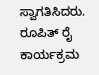ಸ್ವಾಗತಿಸಿದರು. ರೂಪಿತ್ ರೈ ಕಾರ್ಯಕ್ರಮ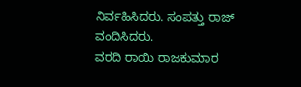ನಿರ್ವಹಿಸಿದರು. ಸಂಪತ್ತು ರಾಜ್ ವಂದಿಸಿದರು.
ವರದಿ ರಾಯಿ ರಾಜಕುಮಾರ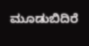ಮೂಡುಬಿದಿರೆ